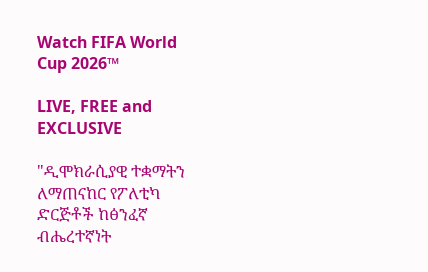Watch FIFA World Cup 2026™

LIVE, FREE and EXCLUSIVE

"ዲሞክራሲያዊ ተቋማትን ለማጠናከር የፖለቲካ ድርጅቶች ከፅንፈኛ ብሔረተኛነት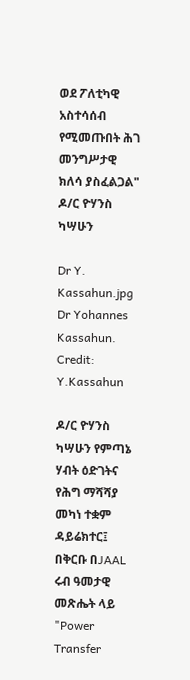ወደ ፖለቲካዊ አስተሳሰብ የሚመጡበት ሕገ መንግሥታዊ ክለሳ ያስፈልጋል" ዶ/ር ዮሃንስ ካሣሁን

Dr Y. Kassahun.jpg
Dr Yohannes Kassahun. Credit: Y.Kassahun

ዶ/ር ዮሃንስ ካሣሁን የምጣኔ ሃብት ዕድገትና የሕግ ማሻሻያ መካነ ተቋም ዳይሬክተር፤ በቅርቡ በJAAL ሩብ ዓመታዊ መጽሔት ላይ "Power Transfer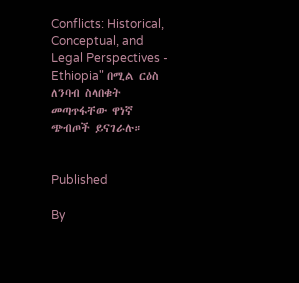Conflicts: Historical, Conceptual, and Legal Perspectives - Ethiopia" በሚል ርዕስ ለንባብ ስላበቁት መጣጥፋቸው ዋነኛ ጭብጦች ይናገራሉ።


Published

By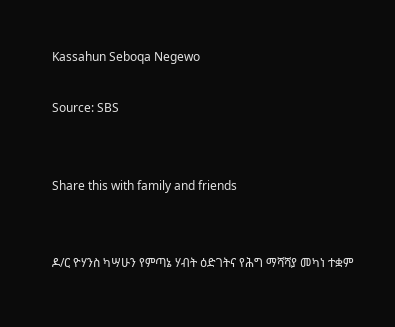Kassahun Seboqa Negewo

Source: SBS


Share this with family and friends


ዶ/ር ዮሃንስ ካሣሁን የምጣኔ ሃብት ዕድገትና የሕግ ማሻሻያ መካነ ተቋም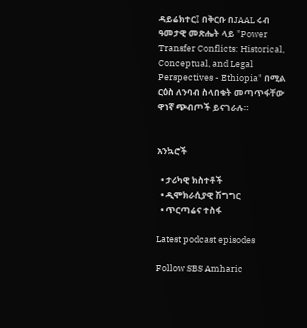ዳይሬክተር፤ በቅርቡ በJAAL ሩብ ዓመታዊ መጽሔት ላይ "Power Transfer Conflicts: Historical, Conceptual, and Legal Perspectives - Ethiopia" በሚል ርዕስ ለንባብ ስላበቁት መጣጥፋቸው ዋነኛ ጭብጦች ይናገራሉ።


አንኳሮች

  • ታሪካዊ ክስተቶች
  • ዲሞክራሲያዊ ሽግግር
  • ጥርጣሬና ተስፋ

Latest podcast episodes

Follow SBS Amharic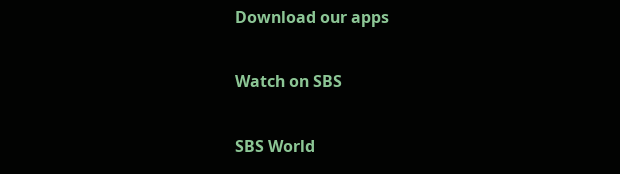Download our apps

Watch on SBS

SBS World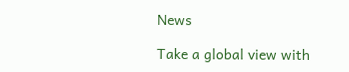News

Take a global view with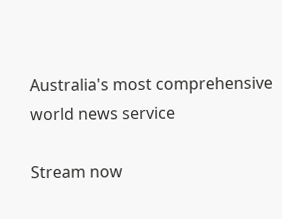Australia's most comprehensive world news service

Stream now